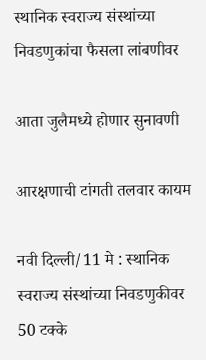स्थानिक स्वराज्य संस्थांच्या निवडणुकांचा फैसला लांबणीवर

आता जुलैमध्ये होणार सुनावणी

आरक्षणाची टांगती तलवार कायम

नवी दिल्ली/11 मे : स्थानिक स्वराज्य संस्थांच्या निवडणुकीवर 50 टक्के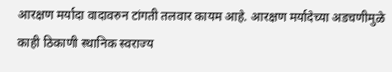आरक्षण मर्यादा वादावरुन टांगती तलवार कायम आहे. आरक्षण मर्यादेच्या अडचणीमुळे काही ठिकाणी स्थानिक स्वराज्य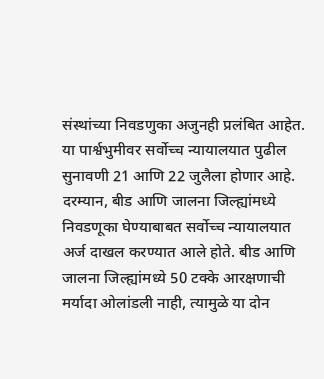संस्थांच्या निवडणुका अजुनही प्रलंबित आहेत.
या पार्श्वभुमीवर सर्वोच्च न्यायालयात पुढील सुनावणी 21 आणि 22 जुलैला होणार आहे. दरम्यान, बीड आणि जालना जिल्ह्यांमध्ये निवडणूका घेण्याबाबत सर्वोच्च न्यायालयात अर्ज दाखल करण्यात आले होते. बीड आणि जालना जिल्ह्यांमध्ये 50 टक्के आरक्षणाची मर्यादा ओलांडली नाही, त्यामुळे या दोन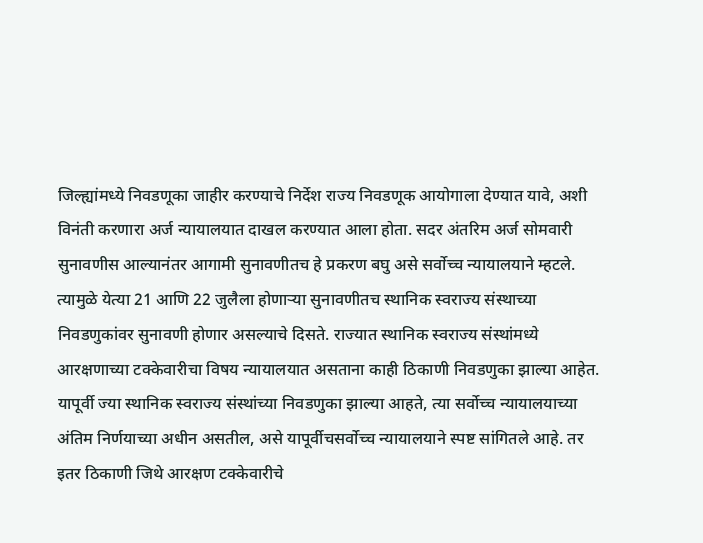जिल्ह्यांमध्ये निवडणूका जाहीर करण्याचे निर्देश राज्य निवडणूक आयोगाला देण्यात यावे, अशी विनंती करणारा अर्ज न्यायालयात दाखल करण्यात आला होता. सदर अंतरिम अर्ज सोमवारी सुनावणीस आल्यानंतर आगामी सुनावणीतच हे प्रकरण बघु असे सर्वोच्च न्यायालयाने म्हटले. त्यामुळे येत्या 21 आणि 22 जुलैला होणार्‍या सुनावणीतच स्थानिक स्वराज्य संस्थाच्या निवडणुकांवर सुनावणी होणार असल्याचे दिसते. राज्यात स्थानिक स्वराज्य संस्थांमध्ये आरक्षणाच्या टक्केवारीचा विषय न्यायालयात असताना काही ठिकाणी निवडणुका झाल्या आहेत. यापूर्वी ज्या स्थानिक स्वराज्य संस्थांच्या निवडणुका झाल्या आहते, त्या सर्वोच्च न्यायालयाच्या अंतिम निर्णयाच्या अधीन असतील, असे यापूर्वीचसर्वोच्च न्यायालयाने स्पष्ट सांगितले आहे. तर इतर ठिकाणी जिथे आरक्षण टक्केवारीचे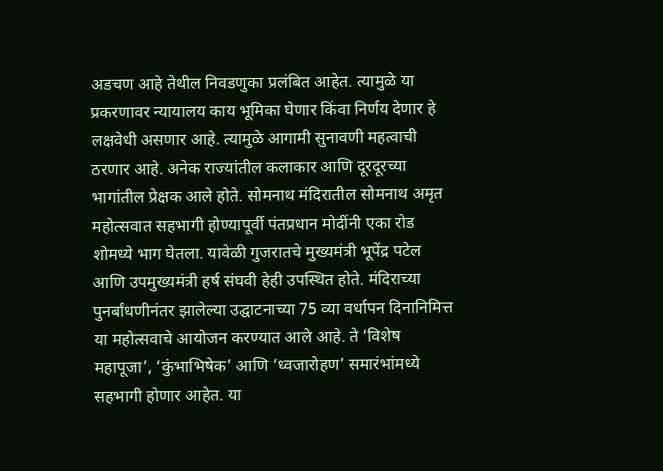अडचण आहे तेथील निवडणुका प्रलंबित आहेत. त्यामुळे या प्रकरणावर न्यायालय काय भूमिका घेणार किंवा निर्णय देणार हे लक्षवेधी असणार आहे. त्यामुळे आगामी सुनावणी महत्वाची ठरणार आहे. अनेक राज्यांतील कलाकार आणि दूरदूरच्या भागांतील प्रेक्षक आले होते. सोमनाथ मंदिरातील सोमनाथ अमृत महोत्सवात सहभागी होण्यापूर्वी पंतप्रधान मोदींनी एका रोड शोमध्ये भाग घेतला. यावेळी गुजरातचे मुख्यमंत्री भूपेंद्र पटेल आणि उपमुख्यमंत्री हर्ष संघवी हेही उपस्थित होते. मंदिराच्या पुनर्बांधणीनंतर झालेल्या उद्घाटनाच्या 75 व्या वर्धापन दिनानिमित्त या महोत्सवाचे आयोजन करण्यात आले आहे. ते ‘विशेष महापूजा’, ‘कुंभाभिषेक’ आणि ‘ध्वजारोहण’ समारंभांमध्ये सहभागी होणार आहेत. या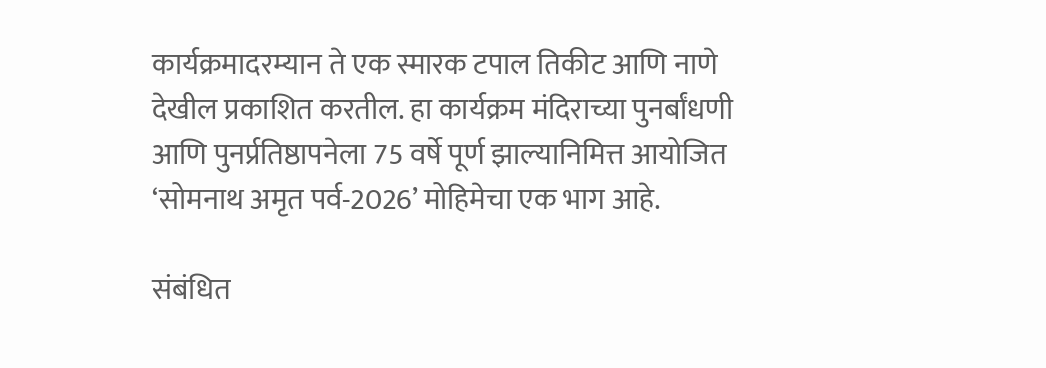कार्यक्रमादरम्यान ते एक स्मारक टपाल तिकीट आणि नाणे देखील प्रकाशित करतील. हा कार्यक्रम मंदिराच्या पुनर्बांधणी आणि पुनर्प्रतिष्ठापनेला 75 वर्षे पूर्ण झाल्यानिमित्त आयोजित ‘सोमनाथ अमृत पर्व-2026’ मोहिमेचा एक भाग आहे.

संबंधित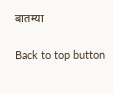बातम्या

Back to top button